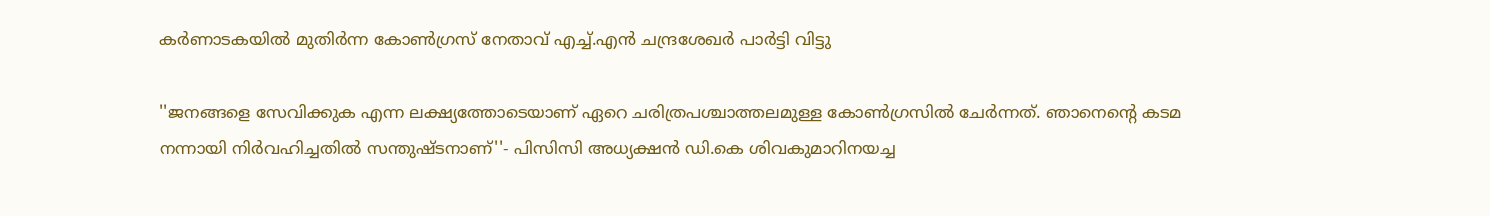കർണാടകയിൽ മുതിർന്ന കോൺഗ്രസ് നേതാവ് എച്ച്.എൻ ചന്ദ്രശേഖർ പാർട്ടി വിട്ടു

''ജനങ്ങളെ സേവിക്കുക എന്ന ലക്ഷ്യത്തോടെയാണ് ഏറെ ചരിത്രപശ്ചാത്തലമുള്ള കോൺഗ്രസിൽ ചേർന്നത്. ഞാനെന്റെ കടമ നന്നായി നിർവഹിച്ചതിൽ സന്തുഷ്ടനാണ്''- പിസിസി അധ്യക്ഷൻ ഡി.കെ ശിവകുമാറിനയച്ച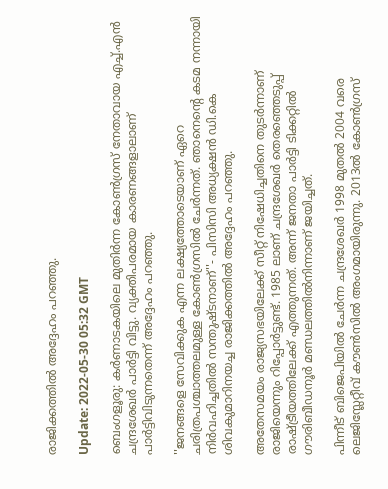രാജിക്കത്തിൽ അദ്ദേഹം പറഞ്ഞു.

Update: 2022-05-30 05:32 GMT

ബെംഗളൂരു: കർണാടകയിലെ മുതിർന്ന കോൺഗ്രസ് നേതാവായ എച്ച്.എൻ ചന്ദ്രശേഖർ പാർട്ടി വിട്ടു. വ്യക്തിപരമായ കാരണങ്ങളാലാണ് പാർട്ടിവിടുന്നതെന്ന് അദ്ദേഹം പറഞ്ഞു.

''ജനങ്ങളെ സേവിക്കുക എന്ന ലക്ഷ്യത്തോടെയാണ് ഏറെ ചരിത്രപശ്ചാത്തലമുള്ള കോൺഗ്രസിൽ ചേർന്നത്. ഞാനെന്റെ കടമ നന്നായി നിർവഹിച്ചതിൽ സന്തുഷ്ടനാണ്''- പിസിസി അധ്യക്ഷൻ ഡി.കെ ശിവകുമാറിനയച്ച രാജിക്കത്തിൽ അദ്ദേഹം പറഞ്ഞു.

അതേസമയം രാജ്യസഭയിലേക്ക് സീറ്റ് നിഷേധിച്ചതിനെ തുടർന്നാണ് രാജിയെന്നും റിപ്പോർട്ടുണ്ട്. 1985 ലാണ് ചന്ദ്രശേഖർ തെരഞ്ഞെടുപ്പ് രാഷ്ട്രീയത്തിലേക്ക് എത്തുന്നത്. അന്ന് ജനതാ പാർട്ടി ടിക്കറ്റിൽ ഗൗരിബീഡനൂർ മണ്ഡലത്തിൽനിന്നാണ് ജയിച്ചത്.

പിന്നീട് ബിജെപിയിൽ ചേർന്ന ചന്ദ്രശേഖർ 1998 മുതൽ 2004 വരെ ലെജിസ്ലേറ്റീവ് കൗൺസിൽ അംഗമായിരുന്നു. 2013ൽ കോൺഗ്രസ്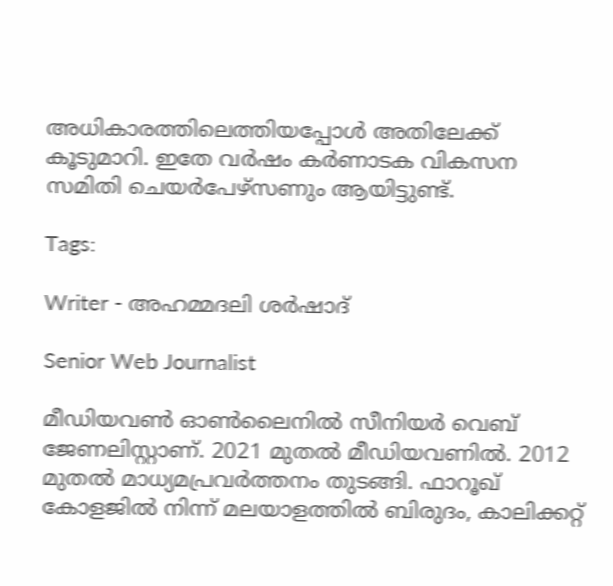അധികാരത്തിലെത്തിയപ്പോൾ അതിലേക്ക് കൂടുമാറി. ഇതേ വർഷം കർണാടക വികസന സമിതി ചെയർപേഴ്‌സണും ആയിട്ടുണ്ട്.

Tags:

Writer - അഹമ്മദലി ശര്‍ഷാദ്

Senior Web Journalist

മീഡിയവൺ ഓൺലൈനിൽ സീനിയർ വെബ് ജേണലിസ്റ്റാണ്. 2021 മുതൽ മീഡിയവണിൽ. 2012 മുതൽ മാധ്യമപ്രവർത്തനം തുടങ്ങി. ഫാറൂഖ് കോളജിൽ നിന്ന് മലയാളത്തിൽ ബിരുദം, കാലിക്കറ്റ്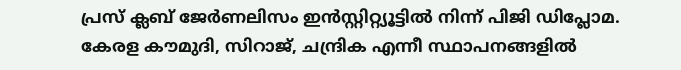പ്രസ് ക്ലബ് ജേർണലിസം ഇൻസ്റ്റിറ്റ്യൂട്ടിൽ നിന്ന് പിജി ഡിപ്ലോമ. കേരള കൗമുദി, സിറാജ്, ചന്ദ്രിക എന്നീ സ്ഥാപനങ്ങളിൽ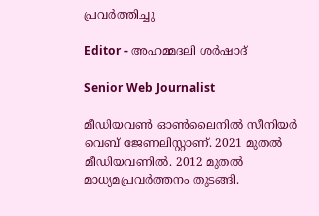പ്രവർത്തിച്ചു

Editor - അഹമ്മദലി ശര്‍ഷാദ്

Senior Web Journalist

മീഡിയവൺ ഓൺലൈനിൽ സീനിയർ വെബ് ജേണലിസ്റ്റാണ്. 2021 മുതൽ മീഡിയവണിൽ. 2012 മുതൽ മാധ്യമപ്രവർത്തനം തുടങ്ങി.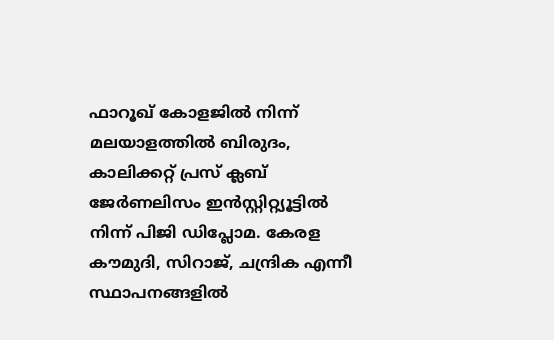ഫാറൂഖ് കോളജിൽ നിന്ന് മലയാളത്തിൽ ബിരുദം, കാലിക്കറ്റ് പ്രസ് ക്ലബ് ജേർണലിസം ഇൻസ്റ്റിറ്റ്യൂട്ടിൽ നിന്ന് പിജി ഡിപ്ലോമ. കേരള കൗമുദി, സിറാജ്, ചന്ദ്രിക എന്നീ സ്ഥാപനങ്ങളിൽ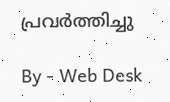പ്രവർത്തിച്ചു

By - Web Desk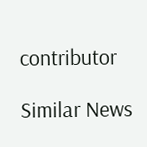contributor

Similar News